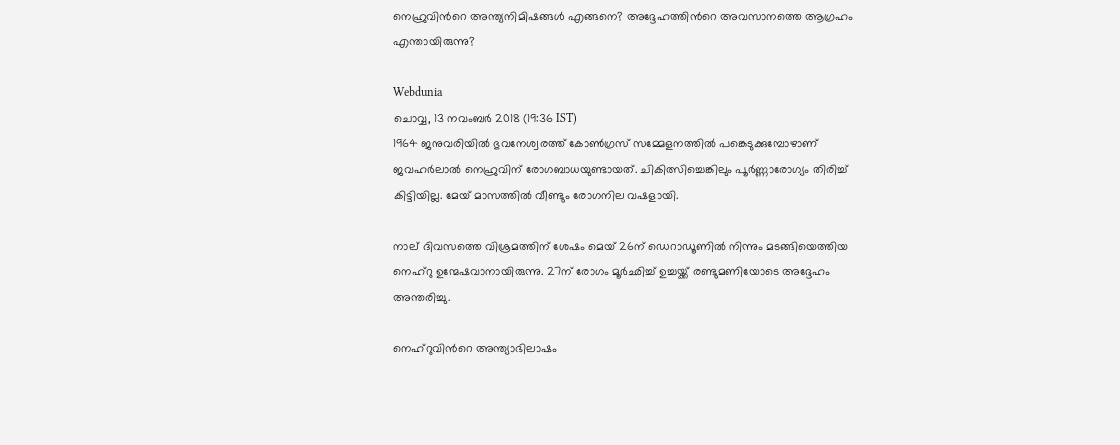നെഹ്രുവിന്‍റെ അന്ത്യനിമിഷങ്ങള്‍ എങ്ങനെ? അദ്ദേഹത്തിന്‍റെ അവസാനത്തെ ആഗ്രഹം എന്തായിരുന്നു?

Webdunia
ചൊവ്വ, 13 നവം‌ബര്‍ 2018 (19:36 IST)
1964 ജനുവരിയില്‍ ഭുവനേശ്വരത്ത് കോണ്‍ഗ്രസ് സമ്മേളനത്തില്‍ പങ്കെടുക്കുമ്പോഴാണ് ജവഹര്‍ലാല്‍ നെഹ്രുവിന് രോഗബാധയുണ്ടായത്. ചികിത്സിച്ചെങ്കിലും പൂര്‍ണ്ണാരോഗ്യം തിരിച്ച് കിട്ടിയില്ല. മേയ് മാസത്തില്‍ വീണ്ടും രോഗനില വഷളായി.

നാല് ദിവസത്തെ വിശ്രമത്തിന് ശേഷം മെയ് 26ന് ഡെറാഡൂണില്‍ നിന്നും മടങ്ങിയെത്തിയ നെഹ്റു ഉന്മേഷവാനായിരുന്നു. 27ന് രോഗം മൂര്‍ഛിച്ച് ഉച്ചയ്ക്ക് രണ്ടുമണിയോടെ അദ്ദേഹം അന്തരിച്ചു.

നെഹ്റുവിന്‍റെ അന്ത്യാഭിലാഷം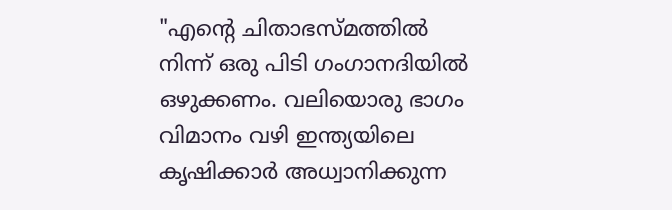"എന്‍റെ ചിതാഭസ്മത്തില്‍ നിന്ന് ഒരു പിടി ഗംഗാനദിയില്‍ ഒഴുക്കണം. വലിയൊരു ഭാഗം വിമാനം വഴി ഇന്ത്യയിലെ കൃഷിക്കാര്‍ അധ്വാനിക്കുന്ന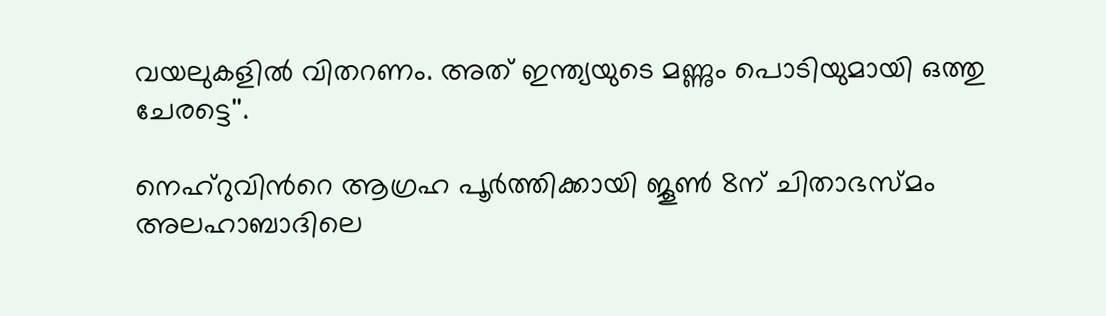വയലുകളില്‍ വിതറണം. അത് ഇന്ത്യയുടെ മണ്ണും പൊടിയുമായി ഒത്തു ചേരട്ടെ''.

നെഹ്റുവിന്‍റെ ആഗ്രഹ പൂര്‍ത്തിക്കായി ജൂണ്‍ 8ന് ചിതാഭസ്മം അലഹാബാദിലെ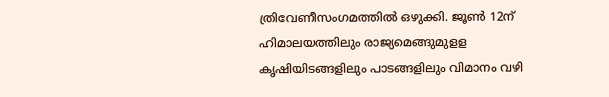ത്രിവേണീസംഗമത്തില്‍ ഒഴുക്കി. ജൂണ്‍ 12ന് ഹിമാലയത്തിലും രാജ്യമെങ്ങുമുളള കൃഷിയിടങ്ങളിലും പാടങ്ങളിലും വിമാനം വഴി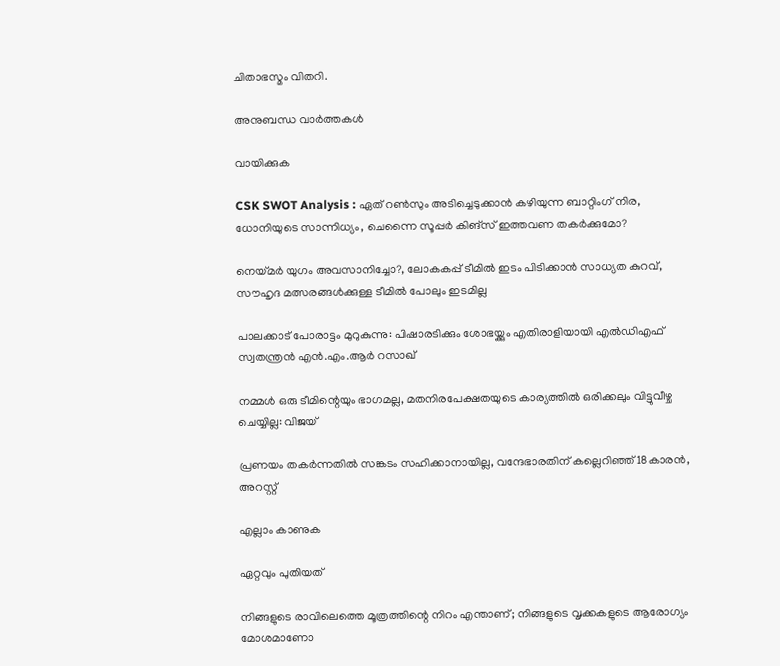ചിതാഭസ്മം വിതറി.

അനുബന്ധ വാര്‍ത്തകള്‍

വായിക്കുക

CSK SWOT Analysis : ഏത് റൺസും അടിച്ചെടുക്കാൻ കഴിയുന്ന ബാറ്റിംഗ് നിര, ധോനിയുടെ സാന്നിധ്യം, ചെന്നൈ സൂപ്പർ കിങ്സ് ഇത്തവണ തകർക്കുമോ?

നെയ്മർ യുഗം അവസാനിച്ചോ?, ലോകകപ്പ് ടീമിൽ ഇടം പിടിക്കാൻ സാധ്യത കുറവ്, സൗഹൃദ മത്സരങ്ങൾക്കുള്ള ടീമിൽ പോലും ഇടമില്ല

പാലക്കാട് പോരാട്ടം മുറുകുന്നു: പിഷാരടിക്കും ശോഭയ്ക്കും എതിരാളിയായി എൽഡിഎഫ് സ്വതന്ത്രൻ എൻ.എം.ആർ റസാഖ്

നമ്മൾ ഒരു ടീമിന്റെയും ഭാഗമല്ല, മതനിരപേക്ഷതയുടെ കാര്യത്തിൽ ഒരിക്കലും വിട്ടുവീഴ്ച ചെയ്യില്ല: വിജയ്

പ്രണയം തകർന്നതിൽ സങ്കടം സഹിക്കാനായില്ല, വന്ദേഭാരതിന് കല്ലെറിഞ്ഞ് 18കാരൻ, അറസ്റ്റ്

എല്ലാം കാണുക

ഏറ്റവും പുതിയത്

നിങ്ങളുടെ രാവിലെത്തെ മൂത്രത്തിന്റെ നിറം എന്താണ്; നിങ്ങളുടെ വൃക്കകളുടെ ആരോഗ്യം മോശമാണോ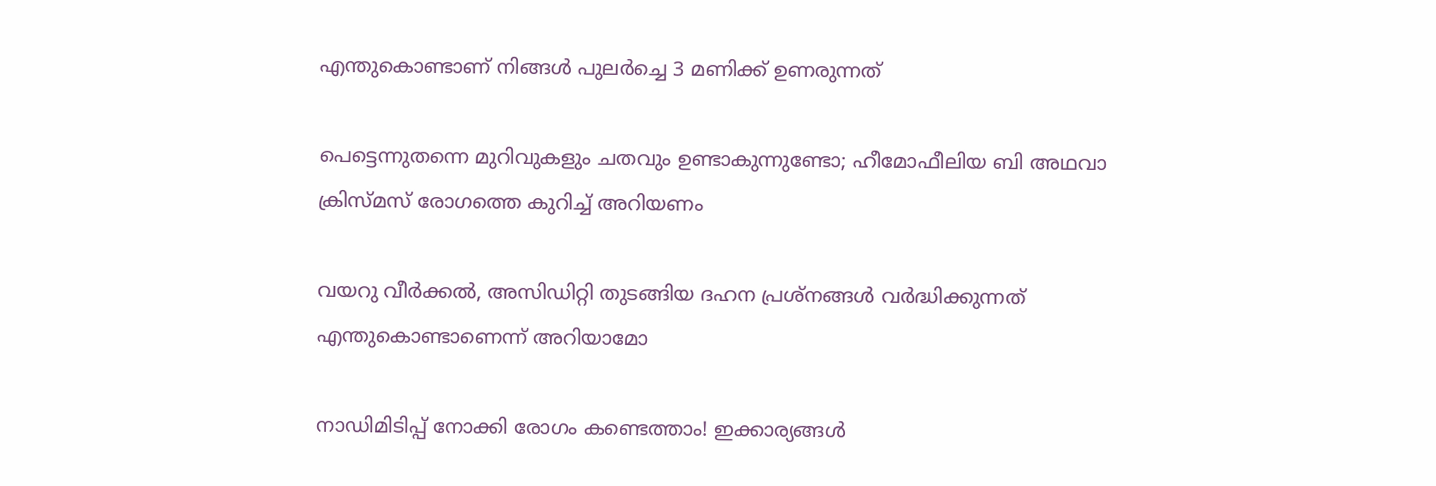എന്തുകൊണ്ടാണ് നിങ്ങള്‍ പുലര്‍ച്ചെ 3 മണിക്ക് ഉണരുന്നത്

പെട്ടെന്നുതന്നെ മുറിവുകളും ചതവും ഉണ്ടാകുന്നുണ്ടോ; ഹീമോഫീലിയ ബി അഥവാ ക്രിസ്മസ് രോഗത്തെ കുറിച്ച് അറിയണം

വയറു വീര്‍ക്കല്‍, അസിഡിറ്റി തുടങ്ങിയ ദഹന പ്രശ്‌നങ്ങള്‍ വര്‍ദ്ധിക്കുന്നത് എന്തുകൊണ്ടാണെന്ന് അറിയാമോ

നാഡിമിടിപ്പ് നോക്കി രോഗം കണ്ടെത്താം! ഇക്കാര്യങ്ങള്‍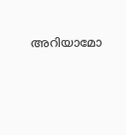അറിയാമോ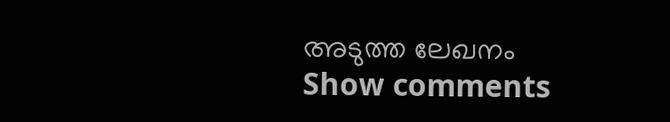അടുത്ത ലേഖനം
Show comments